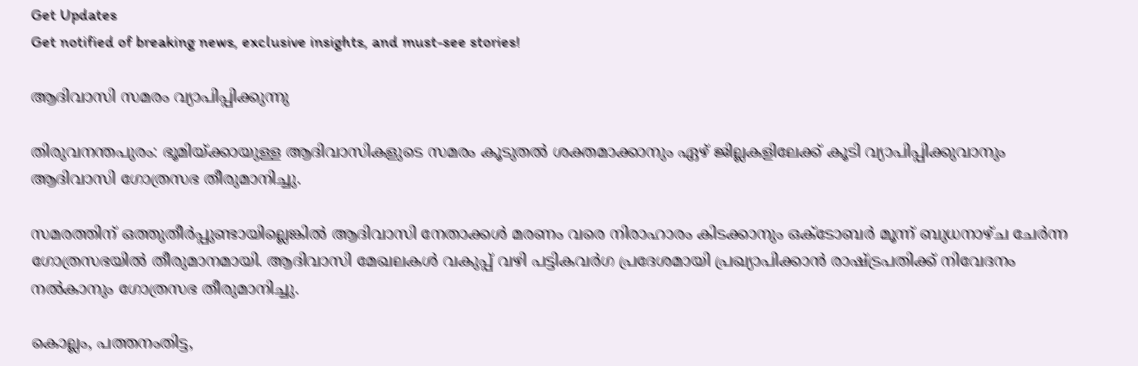Get Updates
Get notified of breaking news, exclusive insights, and must-see stories!

ആദിവാസി സമരം വ്യാപിപ്പിക്കുന്നു

തിരുവനന്തപുരം: ഭൂമിയ്ക്കായുള്ള ആദിവാസികളുടെ സമരം കൂടുതല്‍ ശക്തമാക്കാനും ഏഴ് ജില്ലകളിലേക്ക് കൂടി വ്യാപിപ്പിക്കുവാനും ആദിവാസി ഗോത്രസഭ തീരുമാനിച്ചു.

സമരത്തിന് ഒത്തുതീര്‍പ്പുണ്ടായില്ലെങ്കില്‍ ആദിവാസി നേതാക്കള്‍ മരണം വരെ നിരാഹാരം കിടക്കാനും ഒക്ടോബര്‍ മൂന്ന് ബുധനാഴ്ച ചേര്‍ന്ന ഗോത്രസഭയില്‍ തീരുമാനമായി. ആദിവാസി മേഖലകള്‍ വകുപ്പ് വഴി പട്ടികവര്‍ഗ പ്രദേശമായി പ്രഖ്യാപിക്കാന്‍ രാഷ്ട്രപതിക്ക് നിവേദനം നല്‍കാനും ഗോത്രസഭ തീരുമാനിച്ചു.

കൊല്ലം, പത്തനംതിട്ട,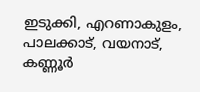ഇടുക്കി, എറണാകുളം, പാലക്കാട്, വയനാട്, കണ്ണൂര്‍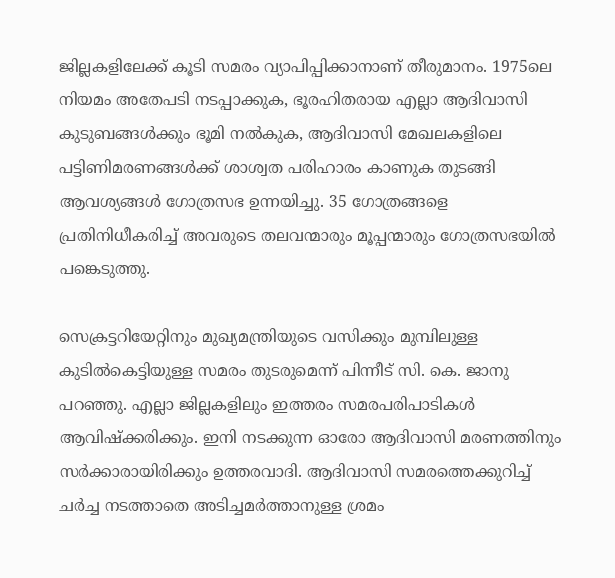ജില്ലകളിലേക്ക് കൂടി സമരം വ്യാപിപ്പിക്കാനാണ് തീരുമാനം. 1975ലെ നിയമം അതേപടി നടപ്പാക്കുക, ഭൂരഹിതരായ എല്ലാ ആദിവാസി കുടുബങ്ങള്‍ക്കും ഭൂമി നല്‍കുക, ആദിവാസി മേഖലകളിലെ പട്ടിണിമരണങ്ങള്‍ക്ക് ശാശ്വത പരിഹാരം കാണുക തുടങ്ങി ആവശ്യങ്ങള്‍ ഗോത്രസഭ ഉന്നയിച്ചു. 35 ഗോത്രങ്ങളെ പ്രതിനിധീകരിച്ച് അവരുടെ തലവന്മാരും മൂപ്പന്മാരും ഗോത്രസഭയില്‍ പങ്കെടുത്തു.

സെക്രട്ടറിയേറ്റിനും മുഖ്യമന്ത്രിയുടെ വസിക്കും മുമ്പിലുള്ള കുടില്‍കെട്ടിയുള്ള സമരം തുടരുമെന്ന് പിന്നീട് സി. കെ. ജാനു പറഞ്ഞു. എല്ലാ ജില്ലകളിലും ഇത്തരം സമരപരിപാടികള്‍ ആവിഷ്ക്കരിക്കും. ഇനി നടക്കുന്ന ഓരോ ആദിവാസി മരണത്തിനും സര്‍ക്കാരായിരിക്കും ഉത്തരവാദി. ആദിവാസി സമരത്തെക്കുറിച്ച് ചര്‍ച്ച നടത്താതെ അടിച്ചമര്‍ത്താനുള്ള ശ്രമം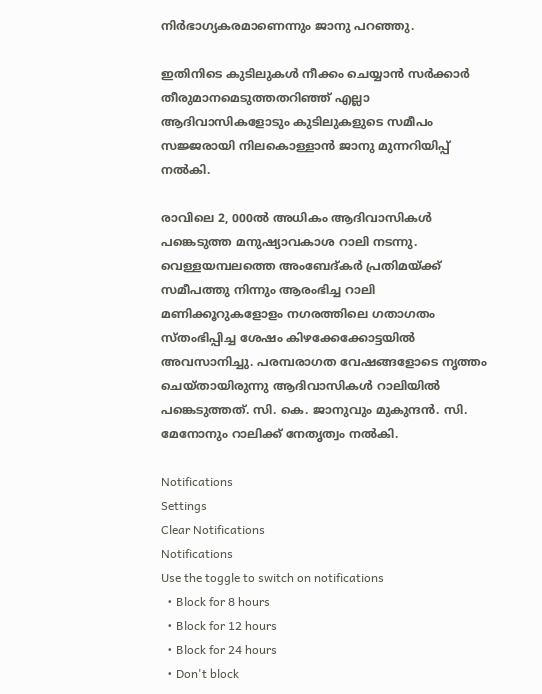നിര്‍ഭാഗ്യകരമാണെന്നും ജാനു പറഞ്ഞു.

ഇതിനിടെ കുടിലുകള്‍ നീക്കം ചെയ്യാന്‍ സര്‍ക്കാര്‍ തീരുമാനമെടുത്തതറിഞ്ഞ് എല്ലാ ആദിവാസികളോടും കുടിലുകളുടെ സമീപം സജ്ജരായി നിലകൊള്ളാന്‍ ജാനു മുന്നറിയിപ്പ് നല്‍കി.

രാവിലെ 2, 000ല്‍ അധികം ആദിവാസികള്‍ പങ്കെടുത്ത മനുഷ്യാവകാശ റാലി നടന്നു. വെള്ളയമ്പലത്തെ അംബേദ്കര്‍ പ്രതിമയ്ക്ക് സമീപത്തു നിന്നും ആരംഭിച്ച റാലി മണിക്കൂറുകളോളം നഗരത്തിലെ ഗതാഗതം സ്തംഭിപ്പിച്ച ശേഷം കിഴക്കേക്കോട്ടയില്‍ അവസാനിച്ചു. പരമ്പരാഗത വേഷങ്ങളോടെ നൃത്തം ചെയ്തായിരുന്നു ആദിവാസികള്‍ റാലിയില്‍ പങ്കെടുത്തത്. സി. കെ. ജാനുവും മുകുന്ദന്‍. സി. മേനോനും റാലിക്ക് നേതൃത്വം നല്‍കി.

Notifications
Settings
Clear Notifications
Notifications
Use the toggle to switch on notifications
  • Block for 8 hours
  • Block for 12 hours
  • Block for 24 hours
  • Don't block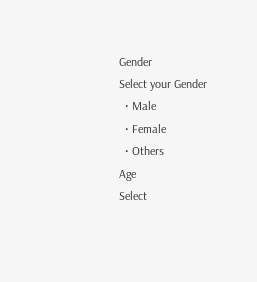Gender
Select your Gender
  • Male
  • Female
  • Others
Age
Select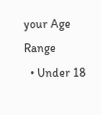your Age Range
  • Under 18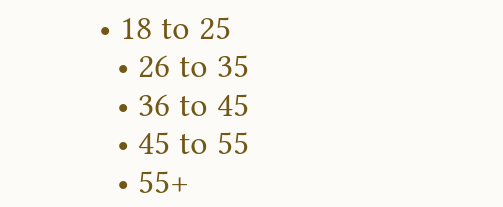• 18 to 25
  • 26 to 35
  • 36 to 45
  • 45 to 55
  • 55+